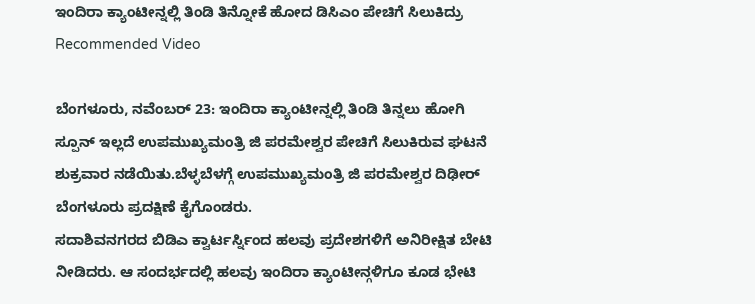ಇಂದಿರಾ ಕ್ಯಾಂಟೀನ್ನಲ್ಲಿ ತಿಂಡಿ ತಿನ್ನೋಕೆ ಹೋದ ಡಿಸಿಎಂ ಪೇಚಿಗೆ ಸಿಲುಕಿದ್ರು
Recommended Video

ಬೆಂಗಳೂರು, ನವೆಂಬರ್ 23: ಇಂದಿರಾ ಕ್ಯಾಂಟೀನ್ನಲ್ಲಿ ತಿಂಡಿ ತಿನ್ನಲು ಹೋಗಿ ಸ್ಪೂನ್ ಇಲ್ಲದೆ ಉಪಮುಖ್ಯಮಂತ್ರಿ ಜಿ ಪರಮೇಶ್ವರ ಪೇಚಿಗೆ ಸಿಲುಕಿರುವ ಘಟನೆ ಶುಕ್ರವಾರ ನಡೆಯಿತು.ಬೆಳ್ಳಬೆಳಗ್ಗೆ ಉಪಮುಖ್ಯಮಂತ್ರಿ ಜಿ ಪರಮೇಶ್ವರ ದಿಢೀರ್ ಬೆಂಗಳೂರು ಪ್ರದಕ್ಷಿಣೆ ಕೈಗೊಂಡರು.
ಸದಾಶಿವನಗರದ ಬಿಡಿಎ ಕ್ವಾರ್ಟರ್ಸ್ನಿಂದ ಹಲವು ಪ್ರದೇಶಗಳಿಗೆ ಅನಿರೀಕ್ಷಿತ ಬೇಟಿ ನೀಡಿದರು. ಆ ಸಂದರ್ಭದಲ್ಲಿ ಹಲವು ಇಂದಿರಾ ಕ್ಯಾಂಟೀನ್ಗಳಿಗೂ ಕೂಡ ಭೇಟಿ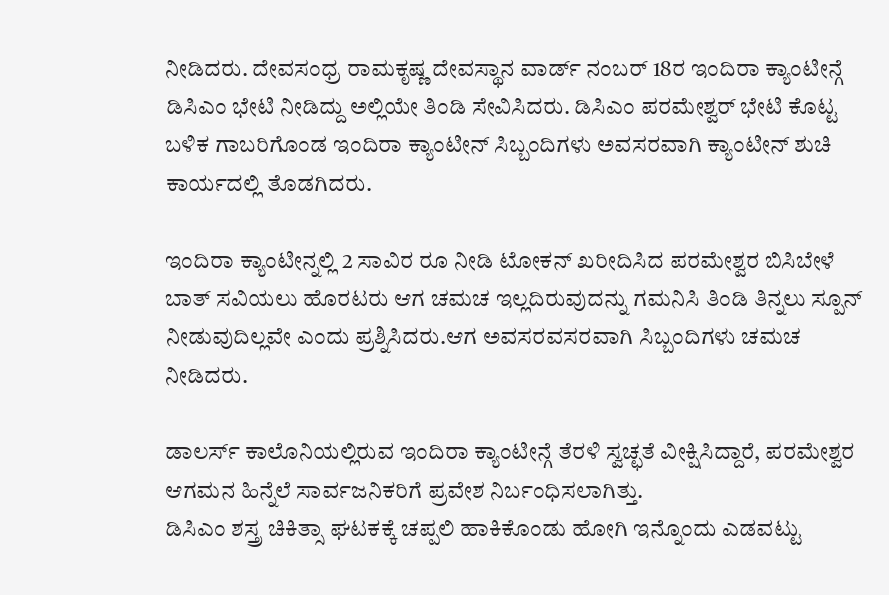ನೀಡಿದರು. ದೇವಸಂಧ್ರ ರಾಮಕೃಷ್ಣ ದೇವಸ್ಥಾನ ವಾರ್ಡ್ ನಂಬರ್ 18ರ ಇಂದಿರಾ ಕ್ಯಾಂಟೀನ್ಗೆ ಡಿಸಿಎಂ ಭೇಟಿ ನೀಡಿದ್ದು ಅಲ್ಲಿಯೇ ತಿಂಡಿ ಸೇವಿಸಿದರು. ಡಿಸಿಎಂ ಪರಮೇಶ್ವರ್ ಭೇಟಿ ಕೊಟ್ಟ ಬಳಿಕ ಗಾಬರಿಗೊಂಡ ಇಂದಿರಾ ಕ್ಯಾಂಟೀನ್ ಸಿಬ್ಬಂದಿಗಳು ಅವಸರವಾಗಿ ಕ್ಯಾಂಟೀನ್ ಶುಚಿ ಕಾರ್ಯದಲ್ಲಿ ತೊಡಗಿದರು.

ಇಂದಿರಾ ಕ್ಯಾಂಟೀನ್ನಲ್ಲಿ 2 ಸಾವಿರ ರೂ ನೀಡಿ ಟೋಕನ್ ಖರೀದಿಸಿದ ಪರಮೇಶ್ವರ ಬಿಸಿಬೇಳೆ ಬಾತ್ ಸವಿಯಲು ಹೊರಟರು ಆಗ ಚಮಚ ಇಲ್ಲದಿರುವುದನ್ನು ಗಮನಿಸಿ ತಿಂಡಿ ತಿನ್ನಲು ಸ್ಪೂನ್ ನೀಡುವುದಿಲ್ಲವೇ ಎಂದು ಪ್ರಶ್ನಿಸಿದರು.ಆಗ ಅವಸರವಸರವಾಗಿ ಸಿಬ್ಬಂದಿಗಳು ಚಮಚ ನೀಡಿದರು.

ಡಾಲರ್ಸ್ ಕಾಲೊನಿಯಲ್ಲಿರುವ ಇಂದಿರಾ ಕ್ಯಾಂಟೀನ್ಗೆ ತೆರಳಿ ಸ್ವಚ್ಛತೆ ವೀಕ್ಷಿಸಿದ್ದಾರೆ, ಪರಮೇಶ್ವರ ಆಗಮನ ಹಿನ್ನೆಲೆ ಸಾರ್ವಜನಿಕರಿಗೆ ಪ್ರವೇಶ ನಿರ್ಬಂಧಿಸಲಾಗಿತ್ತು.
ಡಿಸಿಎಂ ಶಸ್ತ್ರ ಚಿಕಿತ್ಸಾ ಘಟಕಕ್ಕೆ ಚಪ್ಪಲಿ ಹಾಕಿಕೊಂಡು ಹೋಗಿ ಇನ್ನೊಂದು ಎಡವಟ್ಟು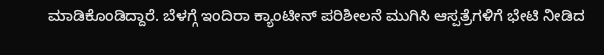ಮಾಡಿಕೊಂಡಿದ್ದಾರೆ. ಬೆಳಗ್ಗೆ ಇಂದಿರಾ ಕ್ಯಾಂಟೀನ್ ಪರಿಶೀಲನೆ ಮುಗಿಸಿ ಆಸ್ಪತ್ರೆಗಳಿಗೆ ಭೇಟಿ ನೀಡಿದ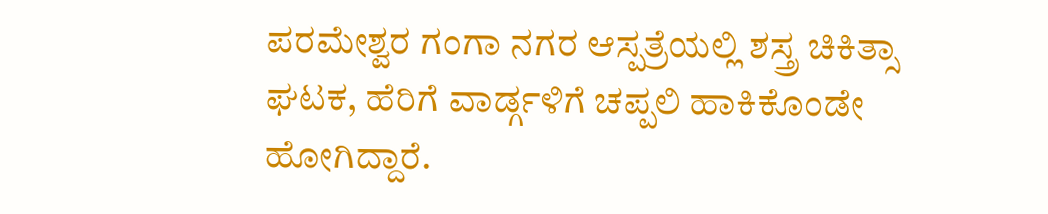ಪರಮೇಶ್ವರ ಗಂಗಾ ನಗರ ಆಸ್ಪತ್ರೆಯಲ್ಲಿ ಶಸ್ತ್ರ ಚಿಕಿತ್ಸಾ ಘಟಕ, ಹೆರಿಗೆ ವಾರ್ಡ್ಗಳಿಗೆ ಚಪ್ಪಲಿ ಹಾಕಿಕೊಂಡೇ ಹೋಗಿದ್ದಾರೆ.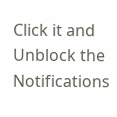Click it and Unblock the Notifications